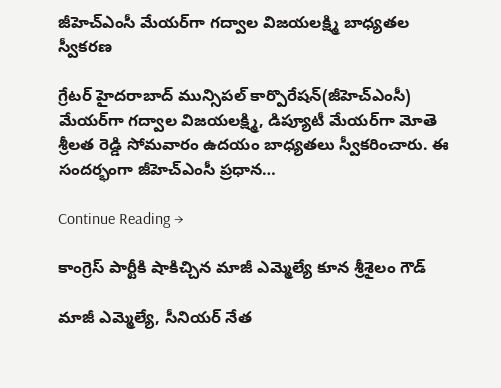జీహెచ్ఎంసీ మేయ‌ర్‌గా గ‌ద్వాల విజ‌య‌ల‌క్ష్మి బాధ్య‌త‌ల స్వీక‌ర‌ణ‌

గ్రేటర్ హైద‌రాబాద్ మున్సిప‌ల్ కార్పొరేష‌న్(జీహెచ్ఎంసీ) మేయ‌ర్‌గా గ‌ద్వాల విజ‌య‌ల‌క్ష్మి, డిప్యూటీ మేయ‌ర్‌గా మోతె శ్రీల‌త రెడ్డి సోమ‌వారం ఉద‌యం బాధ్య‌త‌లు స్వీక‌రించారు. ఈ సంద‌ర్భంగా జీహెచ్ఎంసీ ప్ర‌ధాన…

Continue Reading →

కాంగ్రెస్‌ పార్టీకి షాకిచ్చిన మాజీ ఎమ్మెల్యే కూన శ్రీశైలం గౌడ్‌

మాజీ ఎమ్మెల్యే, సీనియర్‌ నేత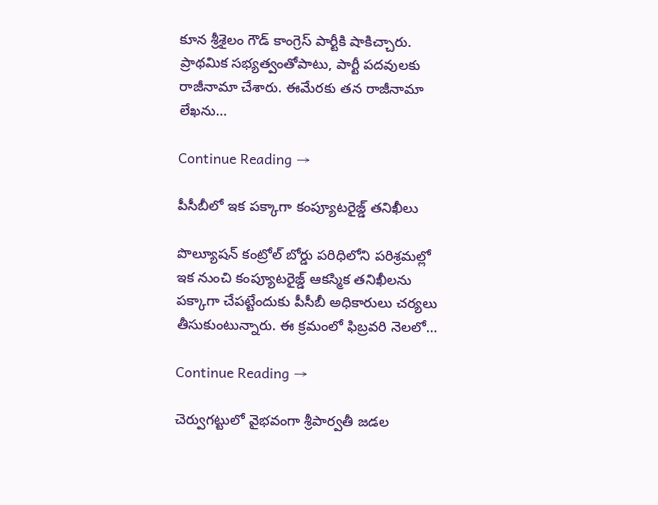కూన శ్రీశైలం గౌడ్‌ కాంగ్రెస్‌ పార్టీకి షాకిచ్చారు. ప్రాథమిక సభ్యత్వంతోపాటు, పార్టీ పదవులకు రాజీనామా చేశారు. ఈమేరకు తన రాజీనామా లేఖను…

Continue Reading →

పీసీబీలో ఇక పక్కాగా కంప్యూటరైజ్డ్‌ తనిఖీలు

పొల్యూషన్‌ కంట్రోల్‌ బోర్డు పరిధిలోని పరిశ్రమల్లో ఇక నుంచి కంప్యూటరైజ్డ్‌ ఆకస్మిక తనిఖీలను పక్కాగా చేపట్టేందుకు పీసీబీ అధికారులు చర్యలు తీసుకుంటున్నారు. ఈ క్రమంలో ఫిబ్రవరి నెలలో…

Continue Reading →

చెర్వుగట్టులో వైభవంగా శ్రీపార్వతీ జడల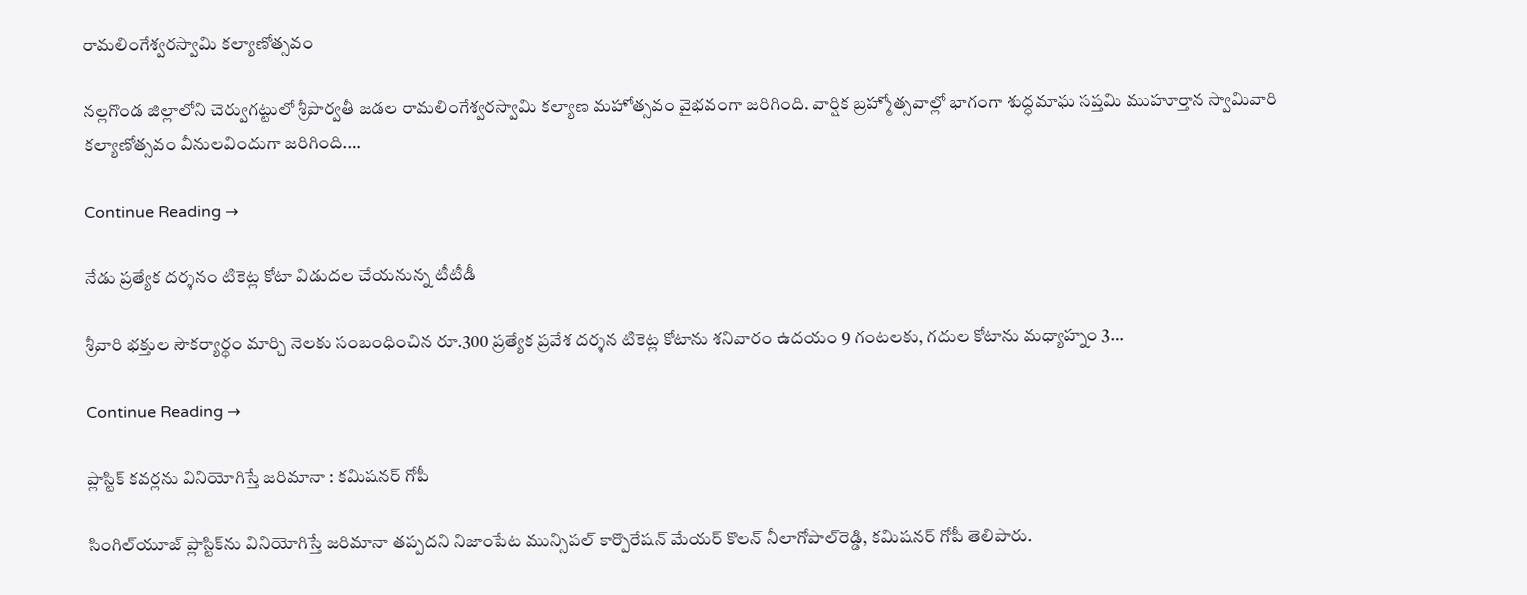రామలింగేశ్వరస్వామి కల్యాణోత్సవం

నల్లగొండ జిల్లాలోని చెర్వుగట్టులో శ్రీపార్వతీ జడల రామలింగేశ్వరస్వామి కల్యాణ మహోత్సవం వైభవంగా జరిగింది. వార్షిక బ్రహ్మోత్సవాల్లో భాగంగా శుద్ధమాఘ సప్తమి ముహూర్తాన స్వామివారి కల్యాణోత్సవం వీనులవిందుగా జరిగింది.…

Continue Reading →

నేడు ప్రత్యేక దర్శనం టికెట్ల కోటా విడుదల చేయనున్న టీటీడీ

శ్రీవారి భక్తుల సౌకర్యార్థం మార్చి నెలకు సంబంధించిన రూ.300 ప్రత్యేక ప్రవేశ దర్శన టికెట్ల కోటాను శనివారం ఉదయం 9 గంటలకు, గదుల కోటాను మధ్యాహ్నం 3…

Continue Reading →

ప్లాస్టిక్‌ కవర్లను వినియోగిస్తే జరిమానా : కమిషనర్‌ గోపీ

సింగిల్‌యూజ్‌ ప్లాస్టిక్‌ను వినియోగిస్తే జరిమానా తప్పదని నిజాంపేట మున్సిపల్‌ కార్పొరేషన్‌ మేయర్‌ కొలన్‌ నీలాగోపాల్‌రెడ్డి, కమిషనర్‌ గోపీ తెలిపారు.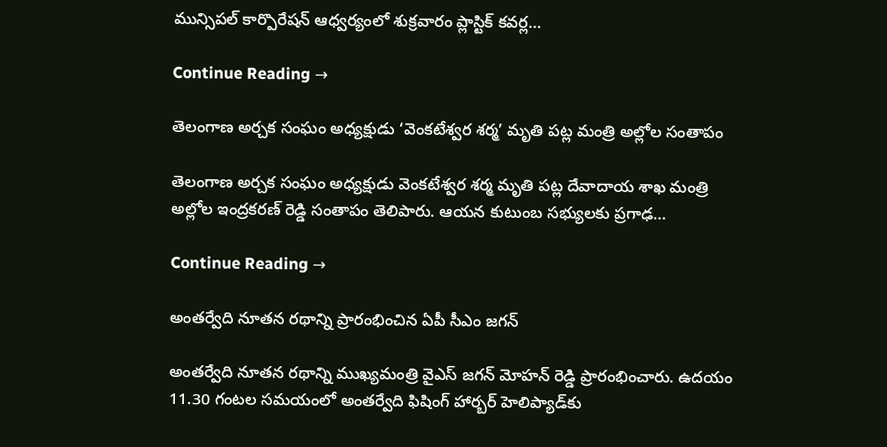మున్సిపల్‌ కార్పొరేషన్‌ ఆధ్వర్యంలో శుక్రవారం ప్లాస్టిక్‌ కవర్ల…

Continue Reading →

తెలంగాణ అర్చక సంఘం అధ్యక్షుడు ‘వెంకటేశ్వర శర్మ’ మృతి ప‌ట్ల మంత్రి అల్లోల సంతాపం

తెలంగాణ అర్చక సంఘం అధ్యక్షుడు వెంకటేశ్వర శర్మ మృతి ప‌ట్ల దేవాదాయ శాఖ మంత్రి అల్లోల ఇంద్రక‌ర‌ణ్ రెడ్డి సంతాపం తెలిపారు. ఆయ‌న కుటుంబ స‌భ్యుల‌కు ప్రగాఢ…

Continue Reading →

అంతర్వేది నూతన రథాన్ని ప్రారంభించిన ఏపీ సీఎం జగన్‌

అంతర్వేది నూతన రథాన్ని ముఖ్యమంత్రి వైఎస్ జగన్ మోహన్ రెడ్డి ప్రారంభించారు. ఉదయం 11.30 గంటల సమయంలో అంతర్వేది ఫిషింగ్‌ హార్బర్‌ హెలిప్యాడ్‌కు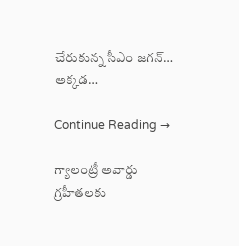చేరుకున్న సీఎం జగన్… అక్కడ…

Continue Reading →

గ్యాలంట్రీ అవార్డు గ్రహీతలకు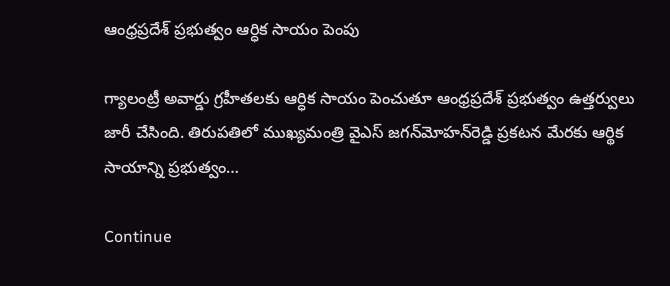ఆంధ్రప్రదేశ్‌ ప్రభుత్వం ఆర్ధిక సాయం పెంపు

గ్యాలంట్రీ అవార్డు గ్రహీతలకు ఆర్ధిక సాయం పెంచుతూ ఆంధ్రప్రదేశ్‌ ప్రభుత్వం ఉత్తర్వులు జారీ చేసింది. తిరుపతిలో ముఖ్యమంత్రి వైఎస్‌ జగన్‌మోహన్‌రెడ్డి ప్రకటన మేరకు ఆర్థిక సాయాన్ని ప్రభుత్వం…

Continue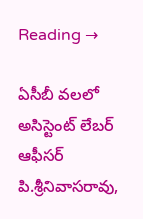Reading →

ఏసీబీ వలలో అసిస్టెంట్‌ లేబర్ ఆఫీసర్ పి.శ్రీనివాసరావు,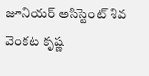జూనియర్ అసిస్టెంట్ శివ వెంకట కృష్ణ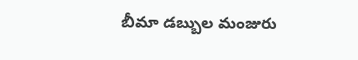బీమా డబ్బుల మంజురు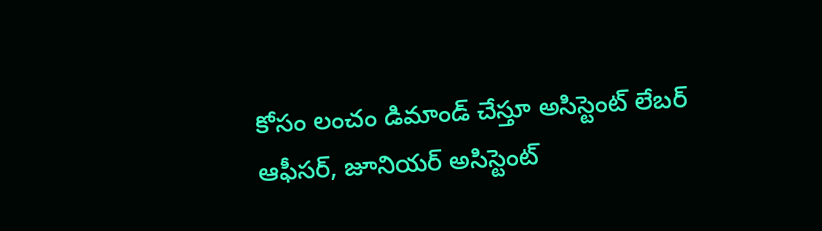కోసం లంచం డిమాండ్‌ చేస్తూ అసిస్టెంట్ లేబర్ ఆఫీసర్, జూనియర్ అసిస్టెంట్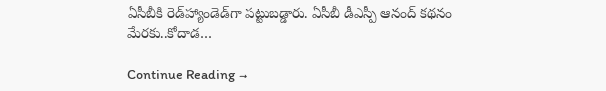ఏసీబీకి రెడ్‌హ్యాండెడ్‌గా పట్టుబడ్డారు. ఏసీబీ డీఎస్పీ ఆనంద్ కథనం మేరకు..కోదాడ…

Continue Reading →